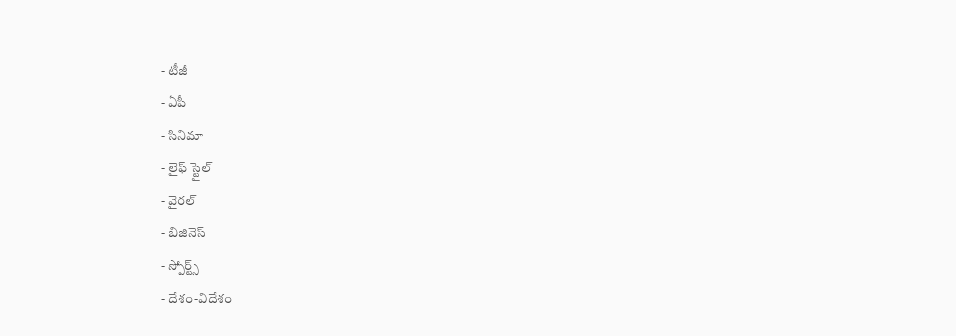- టీజీ
- ఏపీ
- సినిమా
- లైఫ్ స్టైల్
- వైరల్
- బిజినెస్
- స్పోర్ట్స్
- దేశం-విదేశం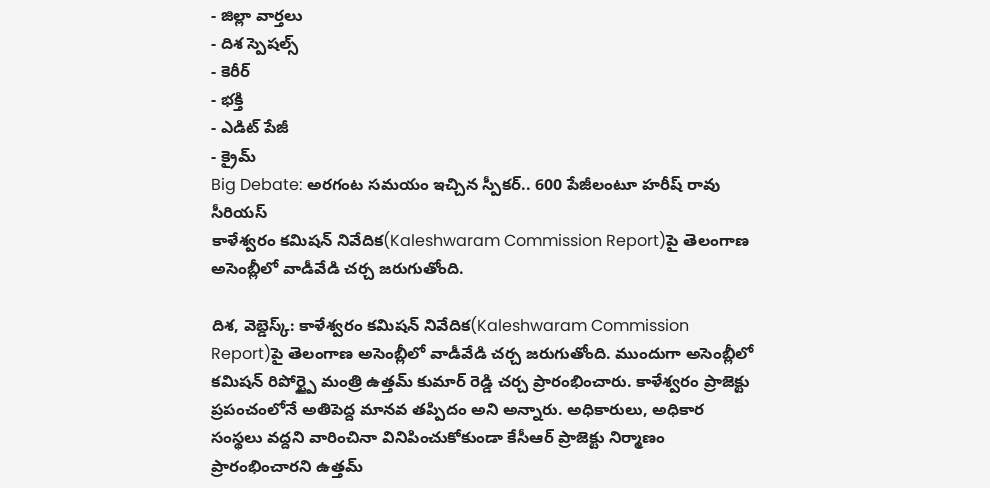- జిల్లా వార్తలు
- దిశ స్పెషల్స్
- కెరీర్
- భక్తి
- ఎడిట్ పేజీ
- క్రైమ్
Big Debate: అరగంట సమయం ఇచ్చిన స్పీకర్.. 600 పేజీలంటూ హరీష్ రావు సీరియస్
కాళేశ్వరం కమిషన్ నివేదిక(Kaleshwaram Commission Report)పై తెలంగాణ అసెంబ్లీలో వాడీవేడి చర్చ జరుగుతోంది.

దిశ, వెబ్డెస్క్: కాళేశ్వరం కమిషన్ నివేదిక(Kaleshwaram Commission Report)పై తెలంగాణ అసెంబ్లీలో వాడీవేడి చర్చ జరుగుతోంది. ముందుగా అసెంబ్లీలో కమిషన్ రిపోర్ట్పై మంత్రి ఉత్తమ్ కుమార్ రెడ్డి చర్చ ప్రారంభించారు. కాళేశ్వరం ప్రాజెక్టు ప్రపంచంలోనే అతిపెద్ద మానవ తప్పిదం అని అన్నారు. అధికారులు, అధికార సంస్థలు వద్దని వారించినా వినిపించుకోకుండా కేసీఆర్ ప్రాజెక్టు నిర్మాణం ప్రారంభించారని ఉత్తమ్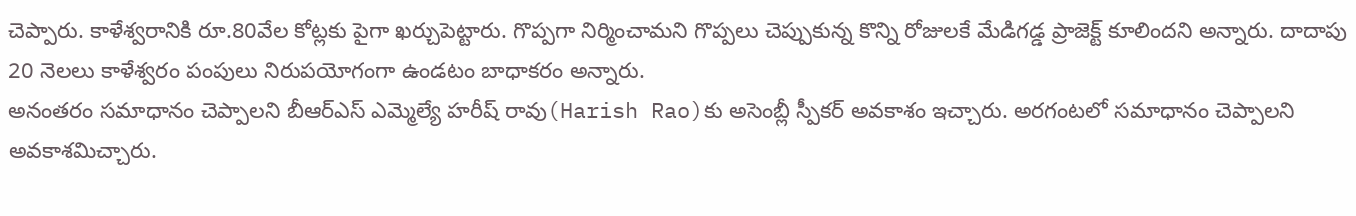చెప్పారు. కాళేశ్వరానికి రూ.80వేల కోట్లకు పైగా ఖర్చుపెట్టారు. గొప్పగా నిర్మించామని గొప్పలు చెప్పుకున్న కొన్ని రోజులకే మేడిగడ్డ ప్రాజెక్ట్ కూలిందని అన్నారు. దాదాపు 20 నెలలు కాళేశ్వరం పంపులు నిరుపయోగంగా ఉండటం బాధాకరం అన్నారు.
అనంతరం సమాధానం చెప్పాలని బీఆర్ఎస్ ఎమ్మెల్యే హరీష్ రావు(Harish Rao)కు అసెంబ్లీ స్పీకర్ అవకాశం ఇచ్చారు. అరగంటలో సమాధానం చెప్పాలని అవకాశమిచ్చారు.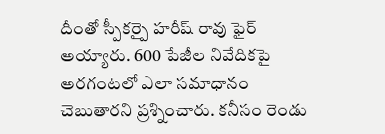దీంతో స్పీకర్పై హరీష్ రావు ఫైర్ అయ్యారు. 600 పేజీల నివేదికపై అరగంటలో ఎలా సమాధానం చెబుతారని ప్రశ్నించారు. కనీసం రెండు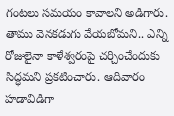గంటలు సమయం కావాలని అడిగారు. తాము వెనకడుగు వేయబోమని.. ఎన్ని రోజులైనా కాళేశ్వరంపై చర్చించేందుకు సిద్ధమని ప్రకటించారు. ఆదివారం హడావిడిగా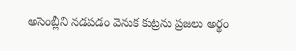అసెంబ్లీని నడపడం వెనుక కుట్రను ప్రజలు అర్థం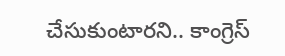చేసుకుంటారని.. కాంగ్రెస్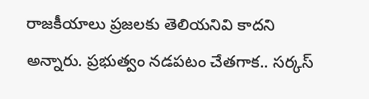రాజకీయాలు ప్రజలకు తెలియనివి కాదని అన్నారు. ప్రభుత్వం నడపటం చేతగాక.. సర్కస్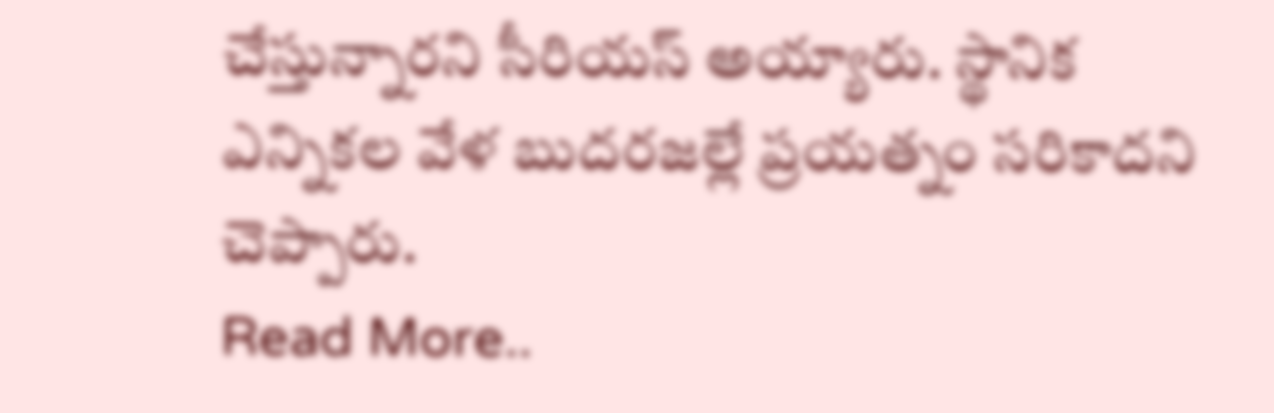చేస్తున్నారని సీరియస్ అయ్యారు. స్థానిక ఎన్నికల వేళ బుదరజల్లే ప్రయత్నం సరికాదని చెప్పారు.
Read More..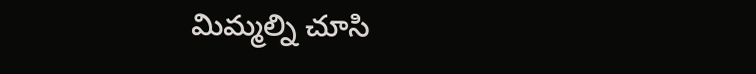మిమ్మల్ని చూసి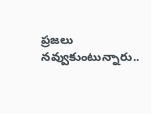ప్రజలు నవ్వుకుంటున్నారు..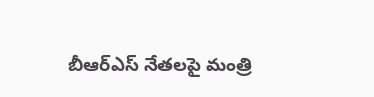బీఆర్ఎస్ నేతలపై మంత్రి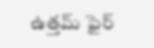ఉత్తమ్ ఫైర్